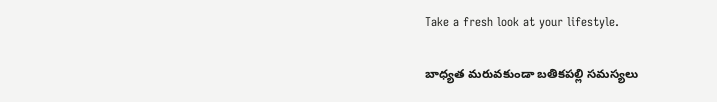Take a fresh look at your lifestyle.

బాధ్యత మరువకుండా బతికపల్లి సమస్యలు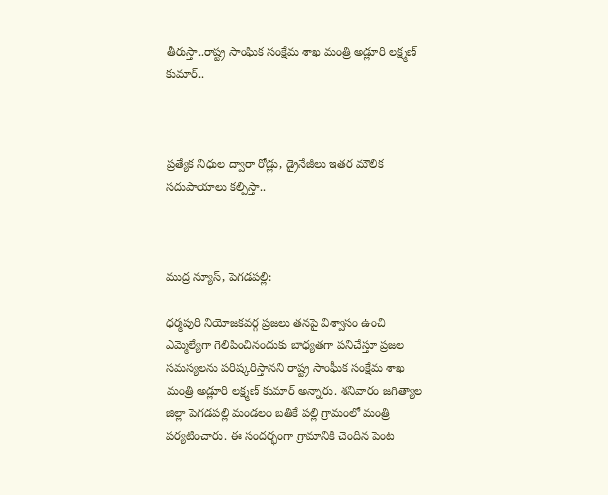తీరుస్తా..రాష్ట్ర సాంఘిక సంక్షేమ శాఖ మంత్రి అడ్లూరి లక్ష్మణ్ కుమార్..



ప్రత్యేక నిధుల ద్వారా రోడ్లు, డ్రైనేజీలు ఇతర మౌలిక సదుపాయాలు కల్పిస్తా..



ముద్ర న్యూస్, పెగడపల్లి:

ధర్మపురి నియోజకవర్గ ప్రజలు తనపై విశ్వాసం ఉంచి ఎమ్మెల్యేగా గెలిపించినందుకు బాధ్యతగా పనిచేస్తూ ప్రజల సమస్యలను పరిష్కరిస్తానని రాష్ట్ర సాంఘీక సంక్షేమ శాఖ మంత్రి అడ్లూరి లక్ష్మణ్ కుమార్ అన్నారు. శనివారం జగిత్యాల జిల్లా పెగడపల్లి మండలం బతికే పల్లి గ్రామంలో మంత్రి పర్యటించారు. ఈ సందర్భంగా గ్రామానికి చెందిన పెంట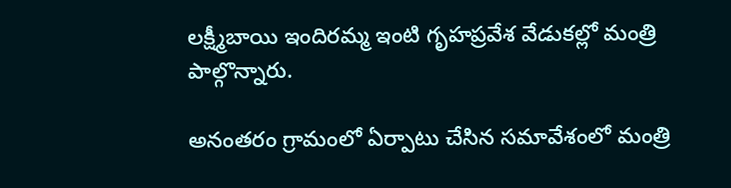లక్ష్మీబాయి ఇందిరమ్మ ఇంటి గృహప్రవేశ వేడుకల్లో మంత్రి పాల్గొన్నారు.

అనంతరం గ్రామంలో ఏర్పాటు చేసిన సమావేశంలో మంత్రి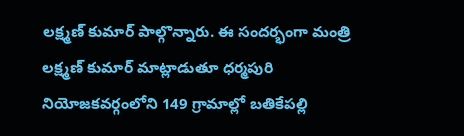లక్ష్మణ్ కుమార్ పాల్గొన్నారు. ఈ సందర్భంగా మంత్రి లక్ష్మణ్ కుమార్ మాట్లాడుతూ ధర్మపురి నియోజకవర్గంలోని 149 గ్రామాల్లో బతికేపల్లి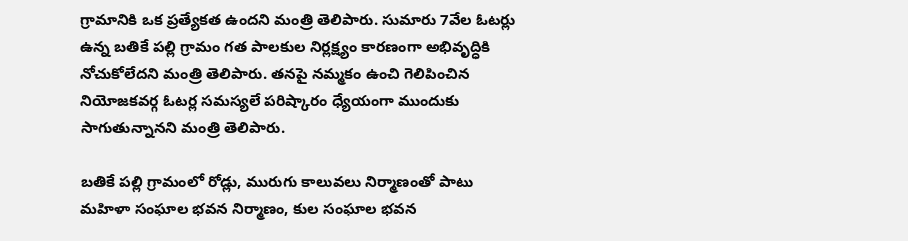గ్రామానికి ఒక ప్రత్యేకత ఉందని మంత్రి తెలిపారు. సుమారు 7వేల ఓటర్లు ఉన్న బతికే పల్లి గ్రామం గత పాలకుల నిర్లక్ష్యం కారణంగా అభివృద్ధికి నోచుకోలేదని మంత్రి తెలిపారు. తనపై నమ్మకం ఉంచి గెలిపించిన నియోజకవర్గ ఓటర్ల సమస్యలే పరిష్కారం ధ్యేయంగా ముందుకు సాగుతున్నానని మంత్రి తెలిపారు.

బతికే పల్లి గ్రామంలో రోడ్లు, మురుగు కాలువలు నిర్మాణంతో పాటు మహిళా సంఘాల భవన నిర్మాణం, కుల సంఘాల భవన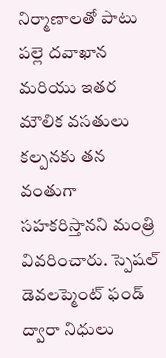నిర్మాణాలతో పాటు పల్లె దవాఖాన మరియు ఇతర మౌలిక వసతులు కల్పనకు తన వంతుగా సహకరిస్తానని మంత్రి వివరించారు. స్పెషల్ డెవలప్మెంట్ ఫండ్ ద్వారా నిధులు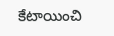కేటాయించి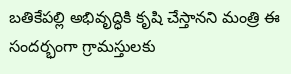బతికేపల్లి అభివృద్ధికి కృషి చేస్తానని మంత్రి ఈ సందర్భంగా గ్రామస్తులకు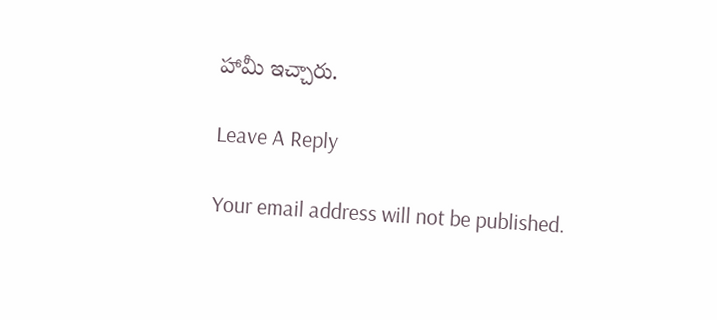హామీ ఇచ్చారు.

Leave A Reply

Your email address will not be published.